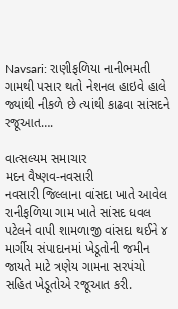Navsari: રાણીફળિયા નાનીભમતી ગામથી પસાર થતો નેશનલ હાઇવે હાલે જ્યાંથી નીકળે છે ત્યાંથી કાઢવા સાંસદને રજૂઆત….

વાત્સલ્યમ સમાચાર
મદન વૈષ્ણવ-નવસારી
નવસારી જિલ્લાના વાંસદા ખાતે આવેલ રાનીફળિયા ગામ ખાતે સાંસદ ધવલ પટેલને વાપી શામળાજી વાંસદા થઈને ૪ માર્ગીય સંપાદાનમાં ખેડૂતોની જમીન જાયતે માટે ત્રણેય ગામના સરપંચો સહિત ખેડૂતોએ રજૂઆત કરી.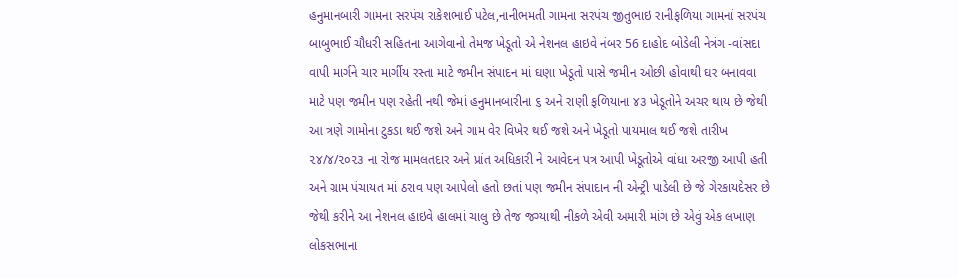હનુમાનબારી ગામના સરપંચ રાકેશભાઈ પટેલ,નાનીભમતી ગામના સરપંચ જીતુભાઇ રાનીફળિયા ગામનાં સરપંચ બાબુભાઈ ચૌધરી સહિતના આગેવાનો તેમજ ખેડૂતો એ નેશનલ હાઇવે નંબર 56 દાહોદ બોડેલી નેત્રંગ -વાંસદા વાપી માર્ગને ચાર માર્ગીય રસ્તા માટે જમીન સંપાદન માં ઘણા ખેડૂતો પાસે જમીન ઓછી હોવાથી ઘર બનાવવા માટે પણ જમીન પણ રહેતી નથી જેમાં હનુમાનબારીના ૬ અને રાણી ફળિયાના ૪૩ ખેડૂતોને અચર થાય છે જેથી આ ત્રણે ગામોના ટુકડા થઈ જશે અને ગામ વેર વિખેર થઈ જશે અને ખેડૂતો પાયમાલ થઈ જશે તારીખ ૨૪/૪/૨૦૨૩ ના રોજ મામલતદાર અને પ્રાંત અધિકારી ને આવેદન પત્ર આપી ખેડૂતોએ વાંધા અરજી આપી હતી અને ગ્રામ પંચાયત માં ઠરાવ પણ આપેલો હતો છતાં પણ જમીન સંપાદાન ની એન્ટ્રી પાડેલી છે જે ગેરકાયદેસર છે જેથી કરીને આ નેશનલ હાઇવે હાલમાં ચાલુ છે તેજ જગ્યાથી નીકળે એવી અમારી માંગ છે એવું એક લખાણ લોકસભાના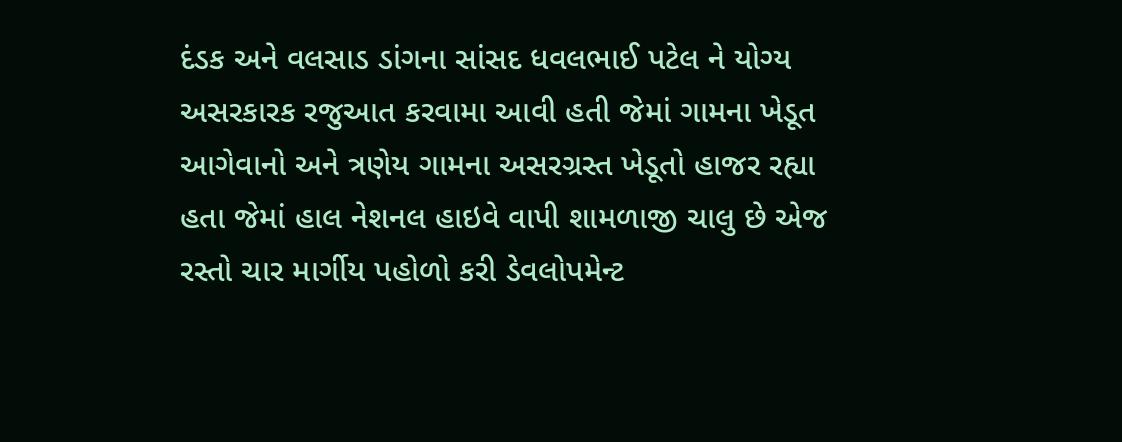દંડક અને વલસાડ ડાંગના સાંસદ ધવલભાઈ પટેલ ને યોગ્ય અસરકારક રજુઆત કરવામા આવી હતી જેમાં ગામના ખેડૂત આગેવાનો અને ત્રણેય ગામના અસરગ્રસ્ત ખેડૂતો હાજર રહ્યા હતા જેમાં હાલ નેશનલ હાઇવે વાપી શામળાજી ચાલુ છે એજ રસ્તો ચાર માર્ગીય પહોળો કરી ડેવલોપમેન્ટ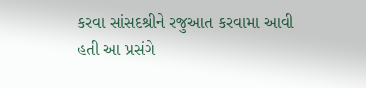કરવા સાંસદશ્રીને રજુઆત કરવામા આવી હતી આ પ્રસંગે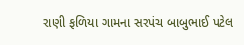રાણી ફળિયા ગામના સરપંચ બાબુભાઈ પટેલ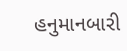હનુમાનબારી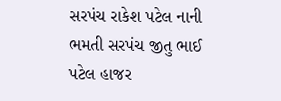સરપંચ રાકેશ પટેલ નાની ભમતી સરપંચ જીતુ ભાઈ પટેલ હાજર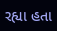રહ્યા હતા